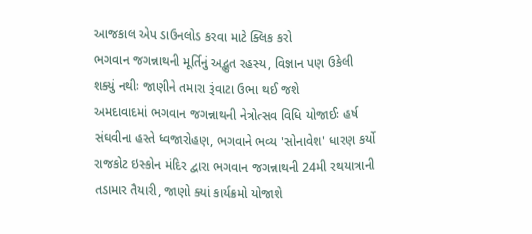આજકાલ એપ ડાઉનલોડ કરવા માટે ક્લિક કરો
ભગવાન જગન્નાથની મૂર્તિનું અદ્ભુત રહસ્ય, વિજ્ઞાન પણ ઉકેલી શક્યું નથીઃ જાણીને તમારા રૂંવાટા ઉભા થઈ જશે
અમદાવાદમાં ભગવાન જગન્નાથની નેત્રોત્સવ વિધિ યોજાઈઃ હર્ષ સંઘવીના હસ્તે ધ્વજારોહણ, ભગવાને ભવ્ય 'સોનાવેશ' ધારણ કર્યો
રાજકોટ ઇસ્કોન મંદિર દ્વારા ભગવાન જગન્નાથની 24મી રથયાત્રાની તડામાર તૈયારી, જાણો ક્યાં કાર્યક્રમો યોજાશે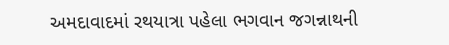અમદાવાદમાં રથયાત્રા પહેલા ભગવાન જગન્નાથની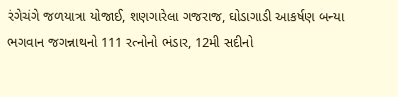રંગેચંગે જળયાત્રા યોજાઈ, શણગારેલા ગજરાજ, ઘોડાગાડી આકર્ષણ બન્યા
ભગવાન જગન્નાથનો 111 રત્નોનો ભંડાર, 12મી સદીનો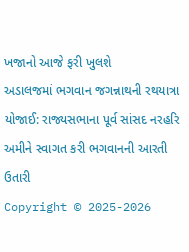ખજાનો આજે ફરી ખુલશે
અડાલજમાં ભગવાન જગન્નાથની રથયાત્રા યોજાઈ: રાજ્યસભાના પૂર્વ સાંસદ નરહરિ અમીને સ્વાગત કરી ભગવાનની આરતી ઉતારી
Copyright © 2025-2026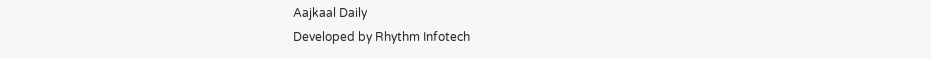Aajkaal Daily
Developed by Rhythm Infotech